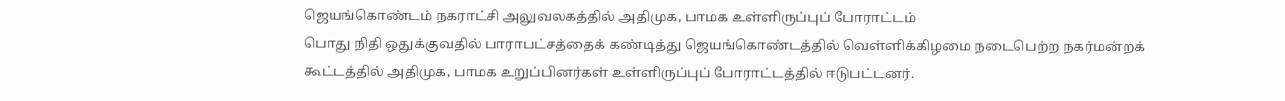ஜெயங்கொண்டம் நகராட்சி அலுவலகத்தில் அதிமுக, பாமக உள்ளிருப்புப் போராட்டம்
பொது நிதி ஒதுக்குவதில் பாராபட்சத்தைக் கண்டித்து ஜெயங்கொண்டத்தில் வெள்ளிக்கிழமை நடைபெற்ற நகர்மன்றக் கூட்டத்தில் அதிமுக, பாமக உறுப்பினர்கள் உள்ளிருப்புப் போராட்டத்தில் ஈடுபட்டனர்.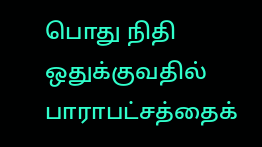பொது நிதி ஒதுக்குவதில் பாராபட்சத்தைக்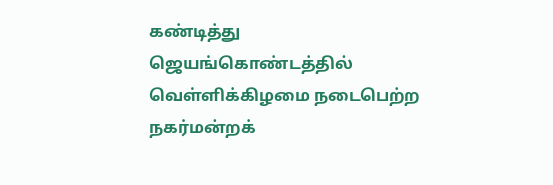கண்டித்து ஜெயங்கொண்டத்தில் வெள்ளிக்கிழமை நடைபெற்ற நகர்மன்றக்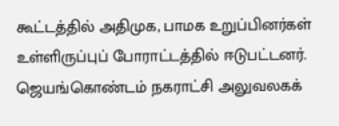கூட்டத்தில் அதிமுக, பாமக உறுப்பினர்கள் உள்ளிருப்புப் போராட்டத்தில் ஈடுபட்டனர்.
ஜெயங்கொண்டம் நகராட்சி அலுவலகக்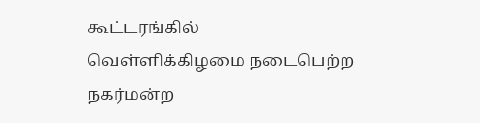கூட்டரங்கில் வெள்ளிக்கிழமை நடைபெற்ற நகர்மன்ற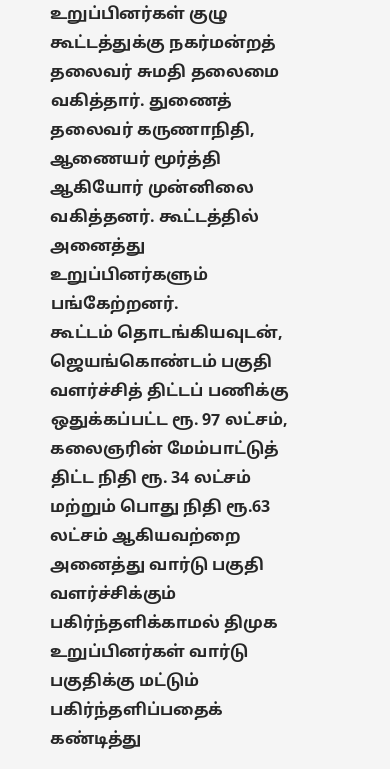உறுப்பினர்கள் குழு கூட்டத்துக்கு நகர்மன்றத் தலைவர் சுமதி தலைமை வகித்தார். துணைத் தலைவர் கருணாநிதி, ஆணையர் மூர்த்தி ஆகியோர் முன்னிலை வகித்தனர். கூட்டத்தில் அனைத்து உறுப்பினர்களும் பங்கேற்றனர்.
கூட்டம் தொடங்கியவுடன், ஜெயங்கொண்டம் பகுதி வளர்ச்சித் திட்டப் பணிக்கு ஒதுக்கப்பட்ட ரூ. 97 லட்சம், கலைஞரின் மேம்பாட்டுத் திட்ட நிதி ரூ. 34 லட்சம் மற்றும் பொது நிதி ரூ.63 லட்சம் ஆகியவற்றை அனைத்து வார்டு பகுதி வளர்ச்சிக்கும் பகிர்ந்தளிக்காமல் திமுக உறுப்பினர்கள் வார்டு பகுதிக்கு மட்டும் பகிர்ந்தளிப்பதைக் கண்டித்து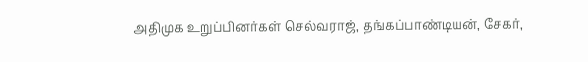அதிமுக உறுப்பினர்கள் செல்வராஜ், தங்கப்பாண்டியன், சேகர்,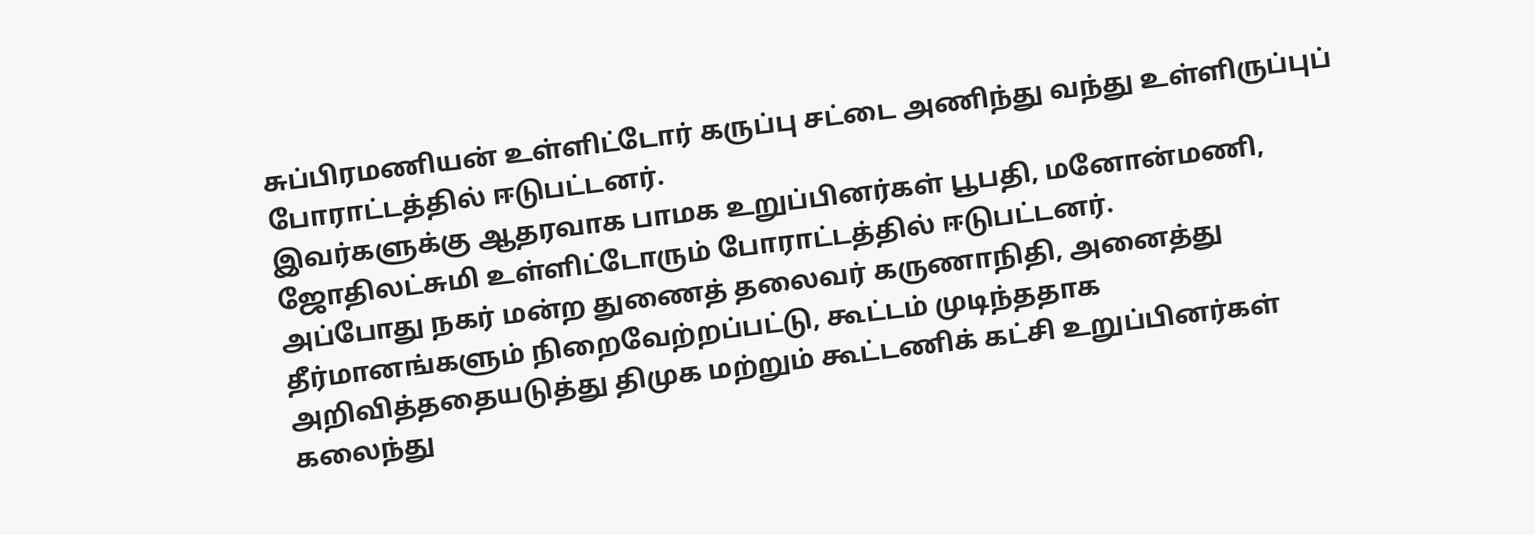சுப்பிரமணியன் உள்ளிட்டோர் கருப்பு சட்டை அணிந்து வந்து உள்ளிருப்புப் போராட்டத்தில் ஈடுபட்டனர்.
இவர்களுக்கு ஆதரவாக பாமக உறுப்பினர்கள் பூபதி, மனோன்மணி, ஜோதிலட்சுமி உள்ளிட்டோரும் போராட்டத்தில் ஈடுபட்டனர்.
அப்போது நகர் மன்ற துணைத் தலைவர் கருணாநிதி, அனைத்து தீர்மானங்களும் நிறைவேற்றப்பட்டு, கூட்டம் முடிந்ததாக அறிவித்ததையடுத்து திமுக மற்றும் கூட்டணிக் கட்சி உறுப்பினர்கள் கலைந்து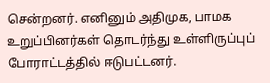சென்றனர். எனினும் அதிமுக, பாமக உறுப்பினர்கள் தொடர்ந்து உள்ளிருப்புப் போராட்டத்தில் ஈடுபட்டனர்.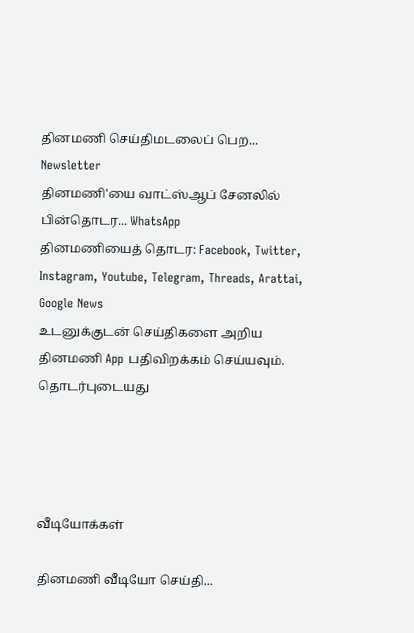தினமணி செய்திமடலைப் பெற... Newsletter
தினமணி'யை வாட்ஸ்ஆப் சேனலில் பின்தொடர... WhatsApp
தினமணியைத் தொடர: Facebook, Twitter, Instagram, Youtube, Telegram, Threads, Arattai, Google News
உடனுக்குடன் செய்திகளை அறிய தினமணி App பதிவிறக்கம் செய்யவும்.
தொடர்புடையது




வீடியோக்கள்

தினமணி வீடியோ செய்தி...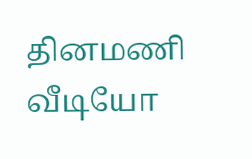தினமணி வீடியோ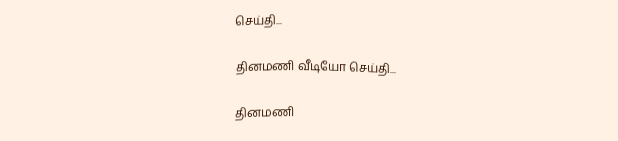செய்தி...

தினமணி வீடியோ செய்தி...

தினமணி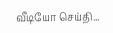வீடியோ செய்தி...